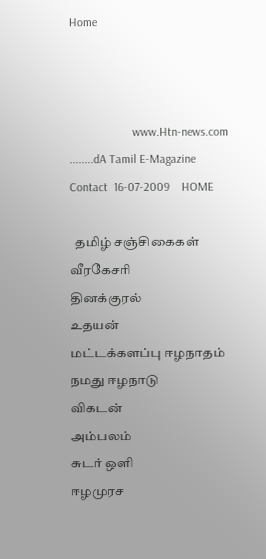Home



                     www.Htn-news.com ........dA Tamil E-Magazine        Contact  16-07-2009    HOME

  தமிழ் சஞ்சிகைகள்
வீரகேசரி
தினக்குரல்
உதயன்
மட்டக்களப்பு ஈழநாதம்
நமது ஈழநாடு
விகடன்
அம்பலம்
சுடர் ஒளி
ஈழமுரச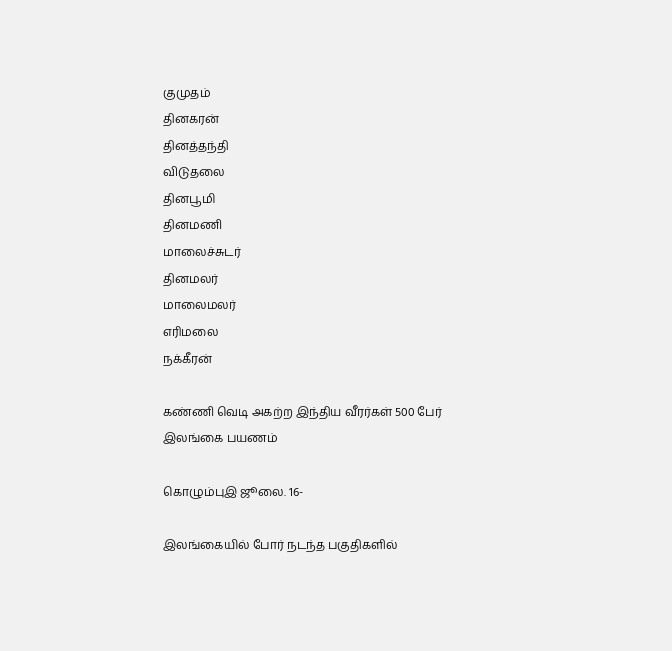குமுதம்
தினகரன்
தினத்தந்தி
விடுதலை
தினபூமி
தினமணி
மாலைச்சுடர்
தினமலர்
மாலைமலர்
எரிமலை
நக்கீரன்

கண்ணி வெடி அகற்ற இந்திய வீரர்கள் 500 பேர் இலங்கை பயணம்

கொழும்புஇ ஜூலை. 16-

இலங்கையில் போர் நடந்த பகுதிகளில்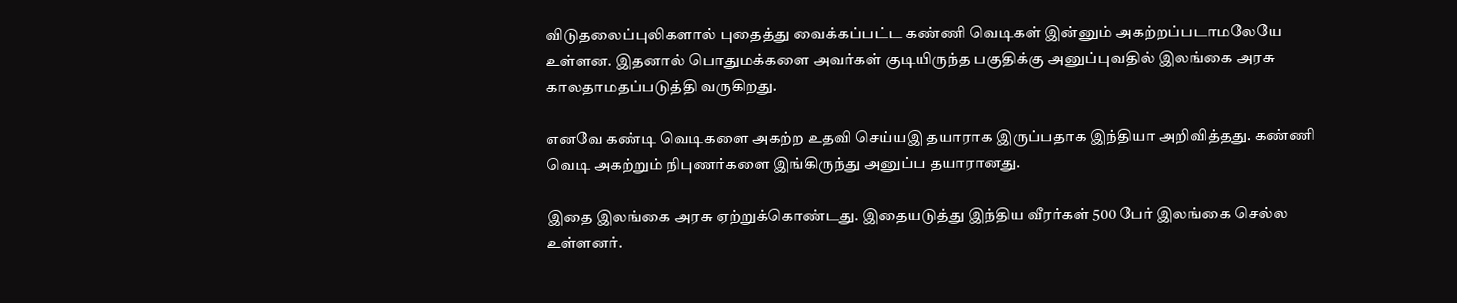விடுதலைப்புலிகளால் புதைத்து வைக்கப்பட்ட கண்ணி வெடிகள் இன்னும் அகற்றப்படாமலேயே உள்ளன. இதனால் பொதுமக்களை அவர்கள் குடியிருந்த பகுதிக்கு அனுப்புவதில் இலங்கை அரசு காலதாமதப்படுத்தி வருகிறது.

எனவே கண்டி வெடிகளை அகற்ற உதவி செய்யஇ தயாராக இருப்பதாக இந்தியா அறிவித்தது. கண்ணி வெடி அகற்றும் நிபுணர்களை இங்கிருந்து அனுப்ப தயாரானது.

இதை இலங்கை அரசு ஏற்றுக்கொண்டது. இதையடுத்து இந்திய வீரர்கள் 500 பேர் இலங்கை செல்ல உள்ளனர்.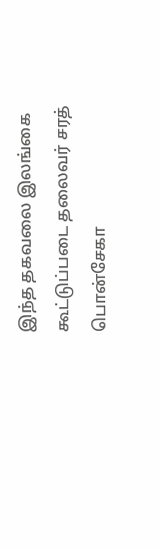இந்த தகவலை இலங்கை கூட்டுப்படை தலைவர் சரத் பொன்சேகா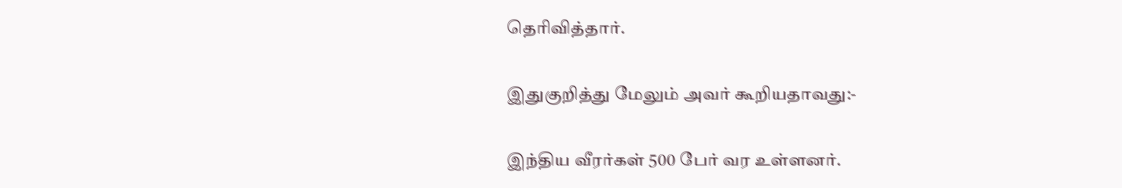தெரிவித்தார்.

இதுகுறித்து மேலும் அவர் கூறியதாவது:-

இந்திய வீரர்கள் 500 பேர் வர உள்ளனர்.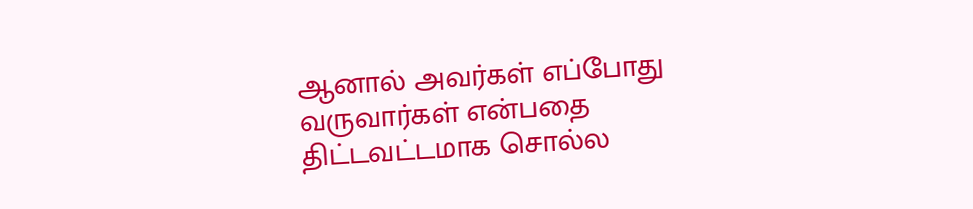ஆனால் அவர்கள் எப்போது வருவார்கள் என்பதை திட்டவட்டமாக சொல்ல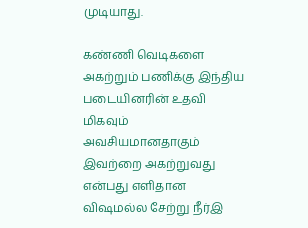முடியாது.

கண்ணி வெடிகளை அகற்றும் பணிக்கு இந்திய படையினரின் உதவி மிகவும் அவசியமானதாகும் இவற்றை அகற்றுவது என்பது எளிதான விஷமல்ல சேற்று நீர்இ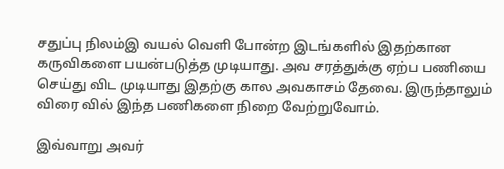சதுப்பு நிலம்இ வயல் வெளி போன்ற இடங்களில் இதற்கான கருவிகளை பயன்படுத்த முடியாது. அவ சரத்துக்கு ஏற்ப பணியை செய்து விட முடியாது இதற்கு கால அவகாசம் தேவை. இருந்தாலும் விரை வில் இந்த பணிகளை நிறை வேற்றுவோம்.

இவ்வாறு அவர்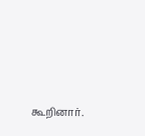கூறினார்.